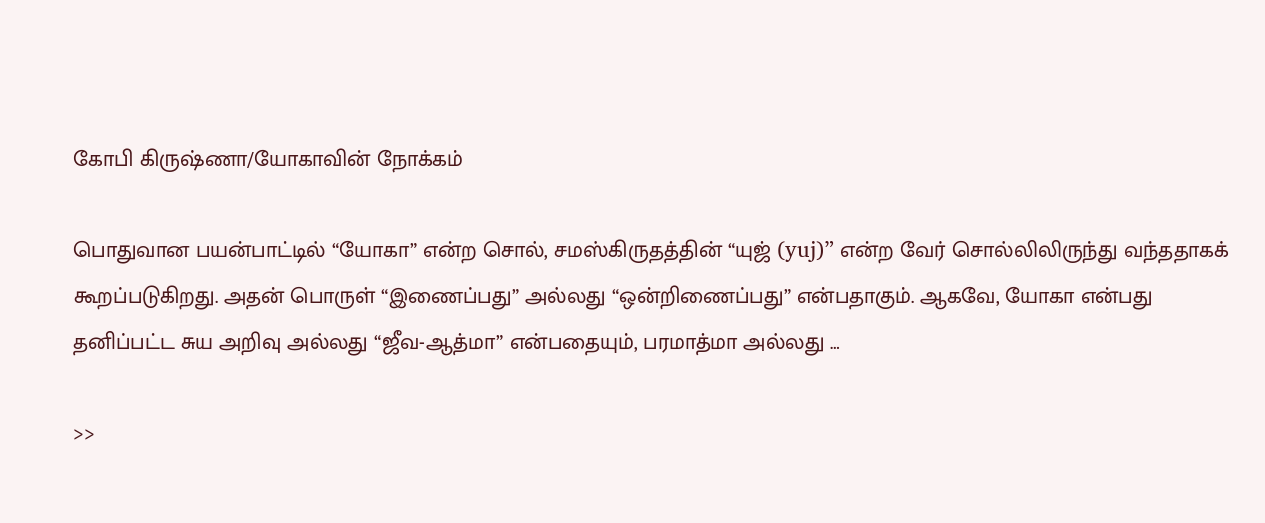கோபி கிருஷ்ணா/யோகாவின் நோக்கம்

பொதுவான பயன்பாட்டில் “யோகா” என்ற சொல், சமஸ்கிருதத்தின் “யுஜ் (yuj)” என்ற வேர் சொல்லிலிருந்து வந்ததாகக் கூறப்படுகிறது. அதன் பொருள் “இணைப்பது” அல்லது “ஒன்றிணைப்பது” என்பதாகும். ஆகவே, யோகா என்பது தனிப்பட்ட சுய அறிவு அல்லது “ஜீவ-ஆத்மா” என்பதையும், பரமாத்மா அல்லது …

>>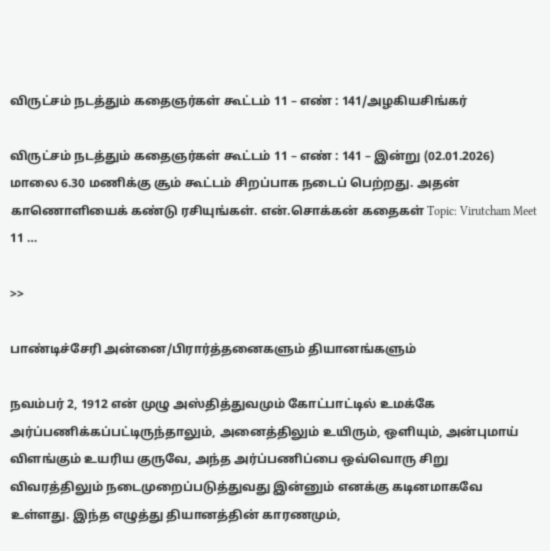விருட்சம் நடத்தும் கதைஞர்கள் கூட்டம் 11 – எண் : 141/அழகியசிங்கர்

விருட்சம் நடத்தும் கதைஞர்கள் கூட்டம் 11 – எண் : 141 – இன்று (02.01.2026) மாலை 6.30 மணிக்கு சூம் கூட்டம் சிறப்பாக நடைப் பெற்றது. அதன் காணொளியைக் கண்டு ரசியுங்கள். என்.சொக்கன் கதைகள் Topic: Virutcham Meet 11 …

>>

பாண்டிச்சேரி அன்னை/பிரார்த்தனைகளும் தியானங்களும்

நவம்பர் 2, 1912 என் முழு அஸ்தித்துவமும் கோட்பாட்டில் உமக்கே அர்ப்பணிக்கப்பட்டிருந்தாலும், அனைத்திலும் உயிரும், ஒளியும், அன்புமாய் விளங்கும் உயரிய குருவே, அந்த அர்ப்பணிப்பை ஒவ்வொரு சிறு விவரத்திலும் நடைமுறைப்படுத்துவது இன்னும் எனக்கு கடினமாகவே உள்ளது. இந்த எழுத்து தியானத்தின் காரணமும்,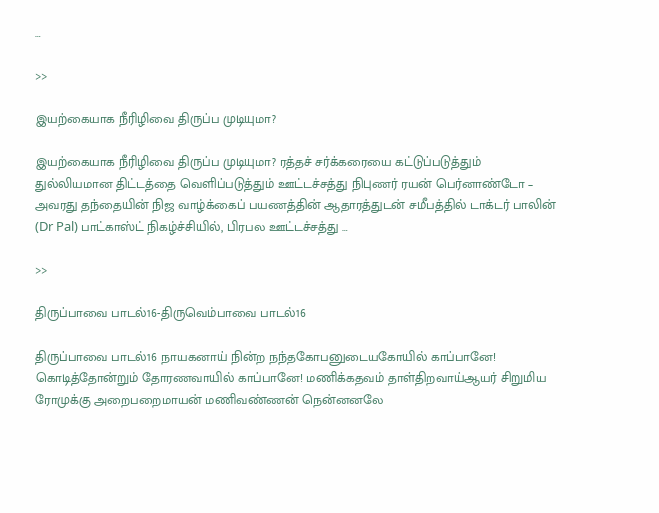…

>>

இயற்கையாக நீரிழிவை திருப்ப முடியுமா?

இயற்கையாக நீரிழிவை திருப்ப முடியுமா? ரத்தச் சர்க்கரையை கட்டுப்படுத்தும் துல்லியமான திட்டத்தை வெளிப்படுத்தும் ஊட்டச்சத்து நிபுணர் ரயன் பெர்னாண்டோ – அவரது தந்தையின் நிஜ வாழ்க்கைப் பயணத்தின் ஆதாரத்துடன் சமீபத்தில் டாக்டர் பாலின் (Dr Pal) பாட்காஸ்ட் நிகழ்ச்சியில், பிரபல ஊட்டச்சத்து …

>>

திருப்பாவை பாடல்16-திருவெம்பாவை பாடல்16

திருப்பாவை பாடல்16 நாயகனாய் நின்ற நந்தகோபனுடையகோயில் காப்பானே! கொடித்தோன்றும் தோரணவாயில் காப்பானே! மணிக்கதவம் தாள்திறவாய்ஆயர் சிறுமிய ரோமுக்கு அறைபறைமாயன் மணிவண்ணன் நென்னனலே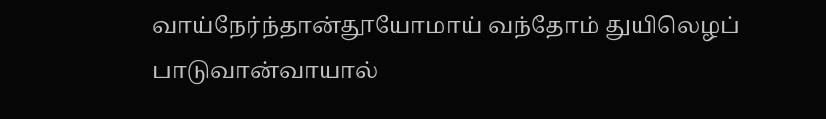வாய்நேர்ந்தான்தூயோமாய் வந்தோம் துயிலெழப் பாடுவான்வாயால்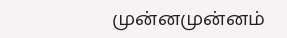முன்னமுன்னம்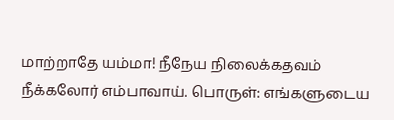மாற்றாதே யம்மா! நீநேய நிலைக்கதவம் நீக்கலோர் எம்பாவாய். பொருள்: எங்களுடைய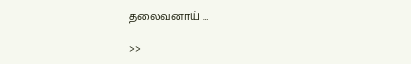தலைவனாய் …

>>